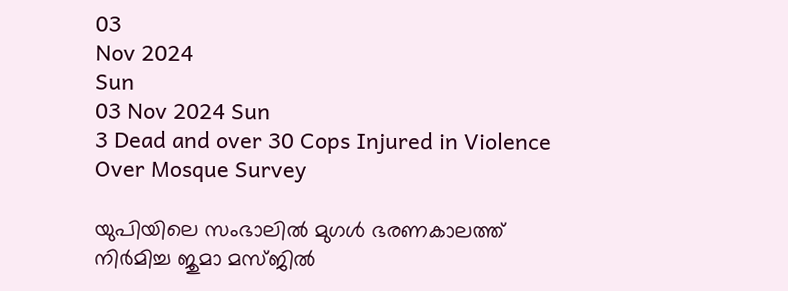03
Nov 2024
Sun
03 Nov 2024 Sun
3 Dead and over 30 Cops Injured in Violence Over Mosque Survey

യുപിയിലെ സംഭാലില്‍ മുഗള്‍ ഭരണകാലത്ത് നിര്‍മിച്ച ജുമാ മസ്ജില്‍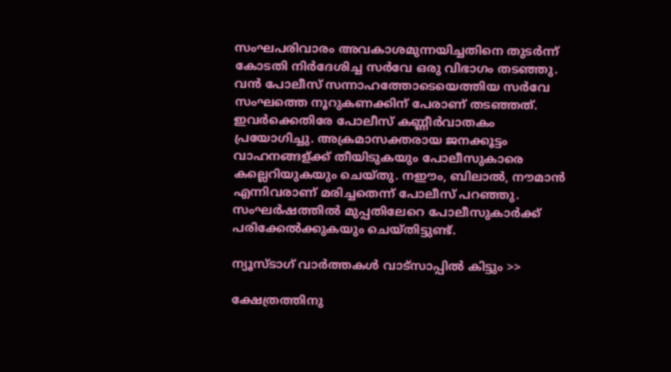സംഘപരിവാരം അവകാശമുന്നയിച്ചതിനെ തുടര്‍ന്ന് കോടതി നിര്‍ദേശിച്ച സര്‍വേ ഒരു വിഭാഗം തടഞ്ഞു. വന്‍ പോലീസ് സന്നാഹത്തോടെയെത്തിയ സര്‍വേ സംഘത്തെ നൂറുകണക്കിന് പേരാണ് തടഞ്ഞത്. ഇവര്‍ക്കെതിരേ പോലീസ് കണ്ണീര്‍വാതകം പ്രയോഗിച്ചു. അക്രമാസക്തരായ ജനക്കൂട്ടം വാഹനങ്ങള്ക്ക് തീയിടുകയും പോലീസുകാരെ കല്ലെറിയുകയും ചെയ്തു. നഈം, ബിലാല്‍, നൗമാന്‍ എന്നിവരാണ് മരിച്ചതെന്ന് പോലീസ് പറഞ്ഞു. സംഘര്‍ഷത്തില്‍ മുപ്പതിലേറെ പോലീസുകാര്‍ക്ക് പരിക്കേല്‍ക്കുകയും ചെയ്തിട്ടുണ്ട്.

ന്യൂസ്ടാഗ് വാര്‍ത്തകള്‍ വാട്‌സാപ്പില്‍ കിട്ടും >>

ക്ഷേത്രത്തിനു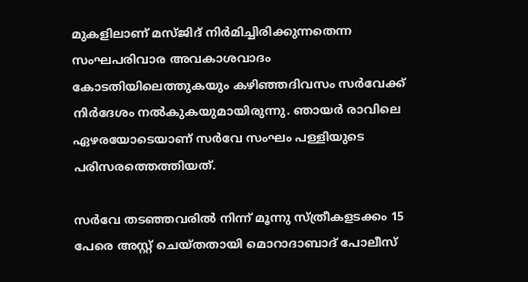മുകളിലാണ് മസ്ജിദ് നിര്‍മിച്ചിരിക്കുന്നതെന്ന സംഘപരിവാര അവകാശവാദം കോടതിയിലെത്തുകയും കഴിഞ്ഞദിവസം സര്‍വേക്ക് നിര്‍ദേശം നല്‍കുകയുമായിരുന്നു. ഞായര്‍ രാവിലെ ഏഴരയോടെയാണ് സര്‍വേ സംഘം പള്ളിയുടെ പരിസരത്തെത്തിയത്.

സര്‍വേ തടഞ്ഞവരില്‍ നിന്ന് മൂന്നു സ്ത്രീകളടക്കം 15 പേരെ അസ്റ്റ് ചെയ്തതായി മൊറാദാബാദ് പോലീസ്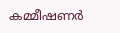കമ്മീഷണര്‍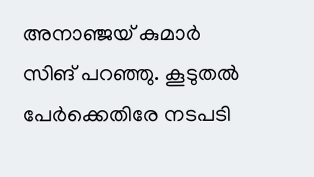അനാഞ്ജയ് കുമാര്‍ സിങ് പറഞ്ഞു. കൂടുതല്‍ പേര്‍ക്കെതിരേ നടപടി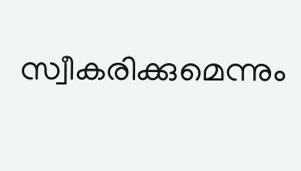സ്വീകരിക്കുമെന്നും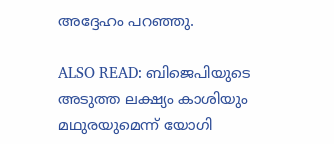അദ്ദേഹം പറഞ്ഞു.

ALSO READ: ബിജെപിയുടെ അടുത്ത ലക്ഷ്യം കാശിയും മഥുരയുമെന്ന് യോഗി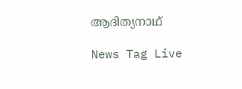ആദിത്യനാഥ്

News Tag Live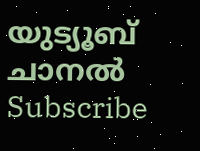യുട്യൂബ് ചാനല്‍ Subscribe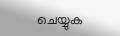ചെയ്യുക